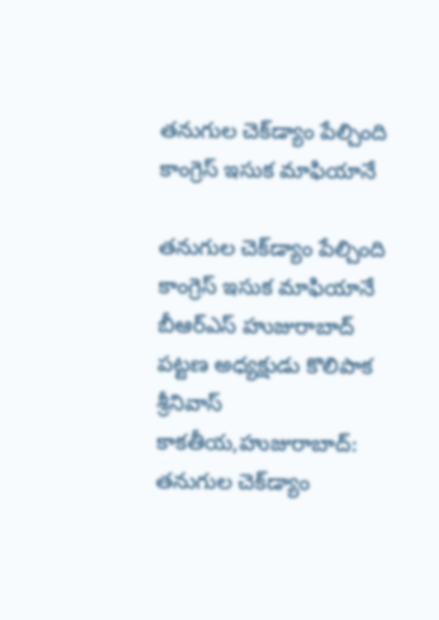తనుగుల చెక్‌డ్యాం పేల్చింది కాంగ్రెస్‌ ఇసుక మాఫియానే

తనుగుల చెక్‌డ్యాం పేల్చింది కాంగ్రెస్‌ ఇసుక మాఫియానే బీఆర్‌ఎస్ హుజురాబాద్ పట్టణ అధ్యక్షుడు కొలిపాక శ్రీనివాస్ కాకతీయ,హుజురాబాద్: తనుగుల చెక్‌డ్యాం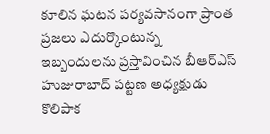కూలిన ఘటన పర్యవసానంగా ప్రాంత ప్రజలు ఎదుర్కొంటున్న ఇబ్బందులను ప్రస్తావించిన బీఆర్‌ఎస్ హుజురాబాద్ పట్టణ అధ్యక్షుడు కొలిపాక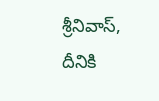శ్రీనివాస్, దీనికి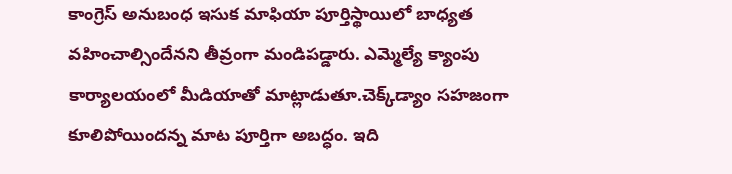కాంగ్రెస్‌ అనుబంధ ఇసుక మాఫియా పూర్తిస్థాయిలో బాధ్యత వహించాల్సిందేనని తీవ్రంగా మండిపడ్డారు. ఎమ్మెల్యే క్యాంపు కార్యాలయంలో మీడియాతో మాట్లాడుతూ.చెక్క్‌డ్యాం సహజంగా కూలిపోయిందన్న మాట పూర్తిగా అబద్ధం. ఇది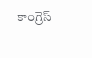కాంగ్రెస్‌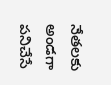నేతల‌కు అండగా పనిచేసే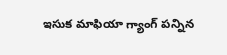ఇసుక మాఫియా గ్యాంగ్‌ పన్నిన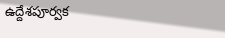ఉద్దేశపూర్వక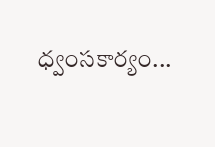ధ్వంసకార్యం...